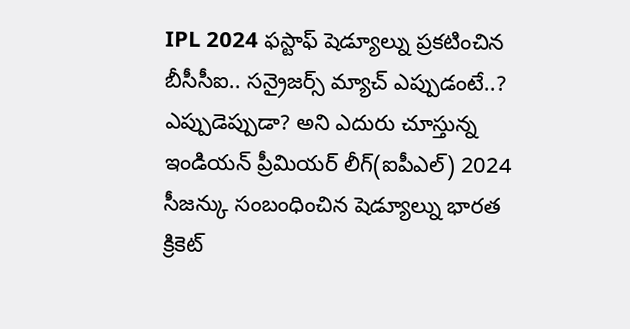IPL 2024 ఫస్టాఫ్ షెడ్యూల్ను ప్రకటించిన బీసీసీఐ.. సన్రైజర్స్ మ్యాచ్ ఎప్పుడంటే..?
ఎప్పుడెప్పుడా? అని ఎదురు చూస్తున్న ఇండియన్ ప్రీమియర్ లీగ్(ఐపీఎల్) 2024 సీజన్కు సంబంధించిన షెడ్యూల్ను భారత క్రికెట్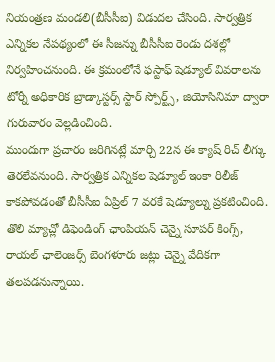నియంత్రణ మండలి(బీసీసీఐ) విడుదల చేసింది. సార్వత్రిక ఎన్నికల నేపథ్యంలో ఈ సీజన్ను బీసీసీఐ రెండు దశల్లో నిర్వహించనుంది. ఈ క్రమంలోనే ఫస్టాఫ్ షెడ్యూల్ వివరాలను టోర్నీ అధికారిక బ్రాడ్కాస్టర్స్ స్టార్ స్పోర్ట్స్, జియోసినిమా ద్వారా గురువారం వెల్లడించింది.
ముందుగా ప్రచారం జరిగినట్లే మార్చి 22న ఈ క్యాష్ రిచ్ లీగ్కు తెరలేవనుంది. సార్వత్రిక ఎన్నికల షెడ్యూల్ ఇంకా రిలీజ్ కాకపోవడంతో బీసీసీఐ ఏప్రిల్ 7 వరకే షెడ్యూల్ను ప్రకటించింది. తొలి మ్యాచ్లో డిఫెండింగ్ ఛాంపియన్ చెన్నై సూపర్ కింగ్స్, రాయల్ ఛాలెంజర్స్ బెంగళూరు జట్లు చెన్నై వేదికగా తలపడనున్నాయి.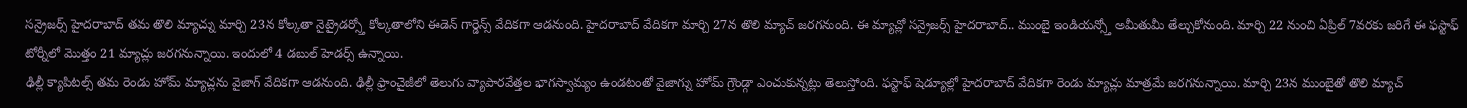సన్రైజర్స్ హైదరాబాద్ తమ తొలి మ్యాచ్ను మార్చి 23న కోల్కతా నైట్రైడర్స్తో కోల్కతాలోని ఈడెన్ గార్డెన్స్ వేదికగా ఆడనుంది. హైదరాబాద్ వేదికగా మార్చి 27న తొలి మ్యాచ్ జరగనుంది. ఈ మ్యాచ్లో సన్రైజర్స్ హైదరాబాద్.. ముంబై ఇండియన్స్తో అమీతుమీ తేల్చుకోనుంది. మార్చి 22 నుంచి ఏప్రిల్ 7వరకు జరిగే ఈ ఫస్టాఫ్ టోర్నీలో మొత్తం 21 మ్యాచ్లు జరగనున్నాయి. ఇందులో 4 డబుల్ హెడర్స్ ఉన్నాయి.
ఢిల్లీ క్యాపిటల్స్ తమ రెండు హోమ్ మ్యాచ్లను వైజాగ్ వేదికగా ఆడనుంది. ఢిల్లీ ఫ్రాంచైజీలో తెలుగు వ్యాపారవేత్తల భాగస్వామ్యం ఉండటంతో వైజాగ్ను హోమ్ గ్రౌండ్గా ఎంచుకున్నట్లు తెలుస్తోంది. ఫస్టాఫ్ షెడ్యూల్లో హైదరాబాద్ వేదికగా రెండు మ్యాచ్లు మాత్రమే జరగనున్నాయి. మార్చి 23న ముంబైతో తొలి మ్యాచ్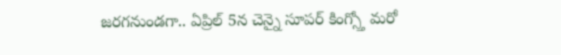జరగనుండగా.. ఏప్రిల్ 5న చెన్నై సూపర్ కింగ్స్తో మరో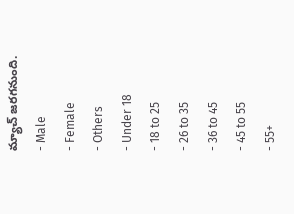మ్యాచ్ జరగనుంది.
- Male
- Female
- Others
- Under 18
- 18 to 25
- 26 to 35
- 36 to 45
- 45 to 55
- 55+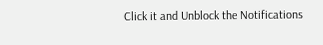Click it and Unblock the Notifications